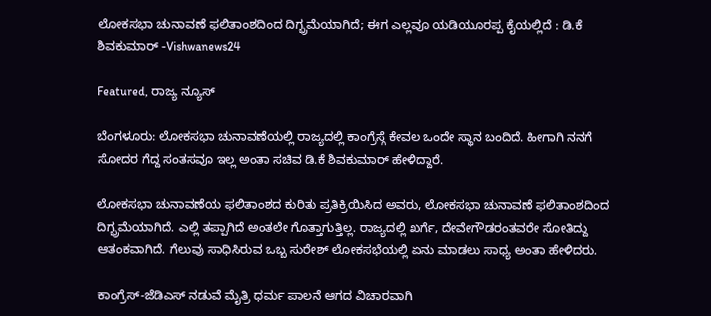ಲೋಕಸಭಾ ಚುನಾವಣೆ ಫಲಿತಾಂಶದಿಂದ ದಿಗ್ಭ್ರಮೆಯಾಗಿದೆ; ಈಗ ಎಲ್ಲವೂ ಯಡಿಯೂರಪ್ಪ ಕೈಯಲ್ಲಿದೆ : ಡಿ.ಕೆ ಶಿವಕುಮಾರ್ -Vishwanews24

Featured, ರಾಜ್ಯ ನ್ಯೂಸ್

ಬೆಂಗಳೂರು: ಲೋಕಸಭಾ ಚುನಾವಣೆಯಲ್ಲಿ ರಾಜ್ಯದಲ್ಲಿ ಕಾಂಗ್ರೆಸ್ಗೆ ಕೇವಲ ಒಂದೇ ಸ್ಥಾನ ಬಂದಿದೆ. ಹೀಗಾಗಿ ನನಗೆ ಸೋದರ ಗೆದ್ದ ಸಂತಸವೂ ಇಲ್ಲ ಅಂತಾ ಸಚಿವ ಡಿ.ಕೆ ಶಿವಕುಮಾರ್ ಹೇಳಿದ್ದಾರೆ.

ಲೋಕಸಭಾ ಚುನಾವಣೆಯ ಫಲಿತಾಂಶದ ಕುರಿತು ಪ್ರತಿಕ್ರಿಯಿಸಿದ ಅವರು, ಲೋಕಸಭಾ ಚುನಾವಣೆ ಫಲಿತಾಂಶದಿಂದ ದಿಗ್ಭ್ರಮೆಯಾಗಿದೆ. ಎಲ್ಲಿ ತಪ್ಪಾಗಿದೆ ಅಂತಲೇ ಗೊತ್ತಾಗುತ್ತಿಲ್ಲ. ರಾಜ್ಯದಲ್ಲಿ ಖರ್ಗೆ, ದೇವೇಗೌಡರಂತವರೇ ಸೋತಿದ್ದು ಆತಂಕವಾಗಿದೆ. ಗೆಲುವು ಸಾಧಿಸಿರುವ ಒಬ್ಬ ಸುರೇಶ್ ಲೋಕಸಭೆಯಲ್ಲಿ ಏನು ಮಾಡಲು ಸಾಧ್ಯ ಅಂತಾ ಹೇಳಿದರು.

ಕಾಂಗ್ರೆಸ್-ಜೆಡಿಎಸ್ ನಡುವೆ ಮೈತ್ರಿ ಧರ್ಮ ಪಾಲನೆ ಆಗದ ವಿಚಾರವಾಗಿ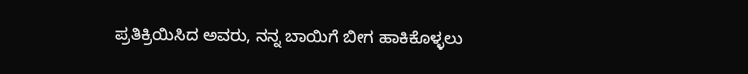ಪ್ರತಿಕ್ರಿಯಿಸಿದ ಅವರು, ನನ್ನ ಬಾಯಿಗೆ ಬೀಗ ಹಾಕಿಕೊಳ್ಳಲು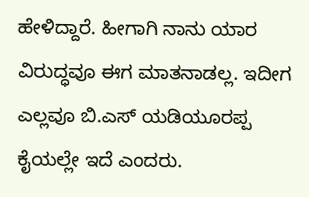ಹೇಳಿದ್ದಾರೆ. ಹೀಗಾಗಿ ನಾನು ಯಾರ ವಿರುದ್ಧವೂ ಈಗ ಮಾತನಾಡಲ್ಲ. ಇದೀಗ ಎಲ್ಲವೂ ಬಿ.ಎಸ್ ಯಡಿಯೂರಪ್ಪ ಕೈಯಲ್ಲೇ ಇದೆ ಎಂದರು.